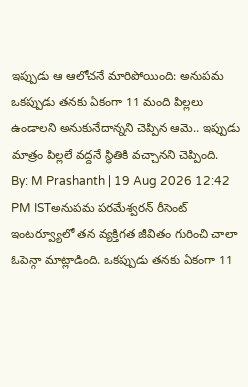ఇప్పుడు ఆ ఆలోచనే మారిపోయింది: అనుపమ
ఒకప్పుడు తనకు ఏకంగా 11 మంది పిల్లలు ఉండాలని అనుకునేదాన్నని చెప్పిన ఆమె.. ఇప్పుడు మాత్రం పిల్లలే వద్దనే స్థితికి వచ్చానని చెప్పింది.
By: M Prashanth | 19 Aug 2026 12:42 PM ISTఅనుపమ పరమేశ్వరన్ రీసెంట్ ఇంటర్వ్యూలో తన వ్యక్తిగత జీవితం గురించి చాలా ఓపెన్గా మాట్లాడింది. ఒకప్పుడు తనకు ఏకంగా 11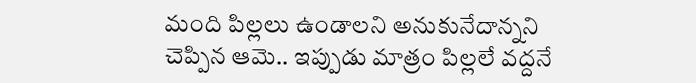మంది పిల్లలు ఉండాలని అనుకునేదాన్నని చెప్పిన ఆమె.. ఇప్పుడు మాత్రం పిల్లలే వద్దనే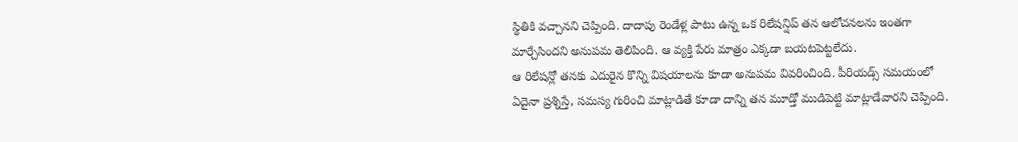స్థితికి వచ్చానని చెప్పింది. దాదాపు రెండేళ్ల పాటు ఉన్న ఒక రిలేషన్షిప్ తన ఆలోచనలను ఇంతగా మార్చేసిందని అనుపమ తెలిపింది. ఆ వ్యక్తి పేరు మాత్రం ఎక్కడా బయటపెట్టలేదు.
ఆ రిలేషన్లో తనకు ఎదురైన కొన్ని విషయాలను కూడా అనుపమ వివరించింది. పీరియడ్స్ సమయంలో ఏదైనా ప్రశ్నిస్తే, సమస్య గురించి మాట్లాడితే కూడా దాన్ని తన మూడ్తో ముడిపెట్టి మాట్లాడేవారని చెప్పింది.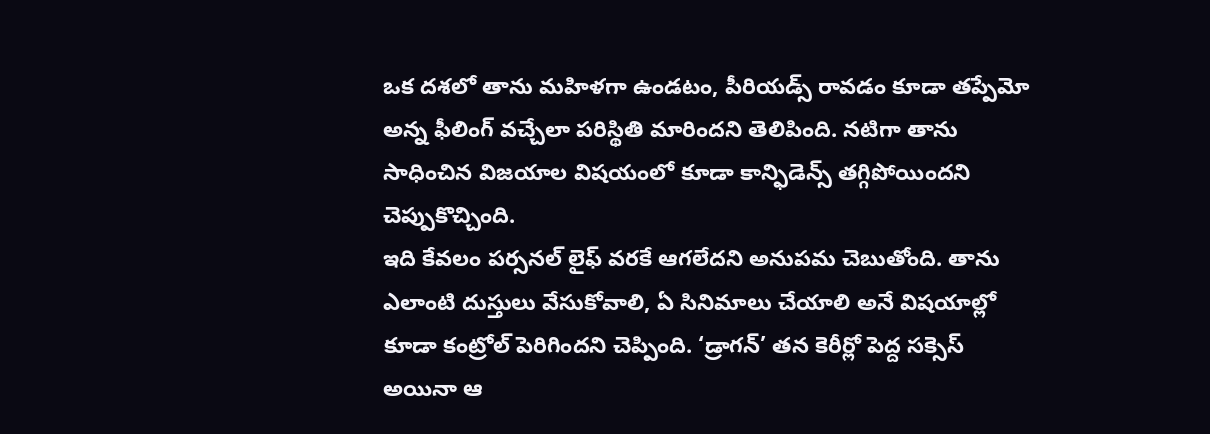ఒక దశలో తాను మహిళగా ఉండటం, పీరియడ్స్ రావడం కూడా తప్పేమో అన్న ఫీలింగ్ వచ్చేలా పరిస్థితి మారిందని తెలిపింది. నటిగా తాను సాధించిన విజయాల విషయంలో కూడా కాన్ఫిడెన్స్ తగ్గిపోయిందని చెప్పుకొచ్చింది.
ఇది కేవలం పర్సనల్ లైఫ్ వరకే ఆగలేదని అనుపమ చెబుతోంది. తాను ఎలాంటి దుస్తులు వేసుకోవాలి, ఏ సినిమాలు చేయాలి అనే విషయాల్లో కూడా కంట్రోల్ పెరిగిందని చెప్పింది. ‘డ్రాగన్’ తన కెరీర్లో పెద్ద సక్సెస్ అయినా ఆ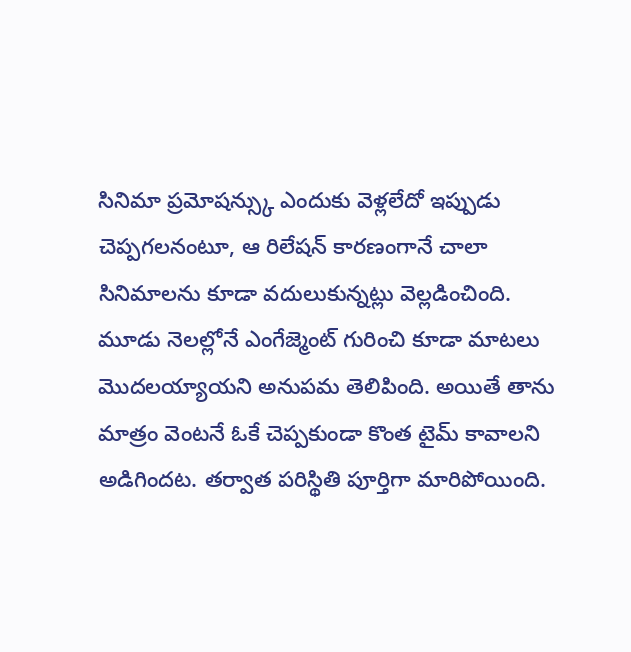సినిమా ప్రమోషన్స్కు ఎందుకు వెళ్లలేదో ఇప్పుడు చెప్పగలనంటూ, ఆ రిలేషన్ కారణంగానే చాలా సినిమాలను కూడా వదులుకున్నట్లు వెల్లడించింది.
మూడు నెలల్లోనే ఎంగేజ్మెంట్ గురించి కూడా మాటలు మొదలయ్యాయని అనుపమ తెలిపింది. అయితే తాను మాత్రం వెంటనే ఓకే చెప్పకుండా కొంత టైమ్ కావాలని అడిగిందట. తర్వాత పరిస్థితి పూర్తిగా మారిపోయింది.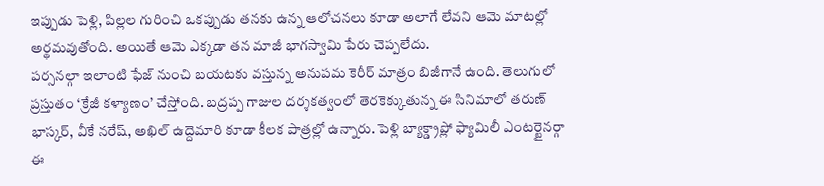ఇప్పుడు పెళ్లి, పిల్లల గురించి ఒకప్పుడు తనకు ఉన్న ఆలోచనలు కూడా అలాగే లేవని ఆమె మాటల్లో అర్థమవుతోంది. అయితే ఆమె ఎక్కడా తన మాజీ భాగస్వామి పేరు చెప్పలేదు.
పర్సనల్గా ఇలాంటి ఫేజ్ నుంచి బయటకు వస్తున్న అనుపమ కెరీర్ మాత్రం బిజీగానే ఉంది. తెలుగులో ప్రస్తుతం ‘క్రేజీ కళ్యాణం’ చేస్తోంది. బద్రప్ప గాజుల దర్శకత్వంలో తెరకెక్కుతున్న ఈ సినిమాలో తరుణ్ భాస్కర్, వీకే నరేష్, అఖిల్ ఉద్దెమారి కూడా కీలక పాత్రల్లో ఉన్నారు. పెళ్లి బ్యాక్డ్రాప్లో ఫ్యామిలీ ఎంటర్టైనర్గా ఈ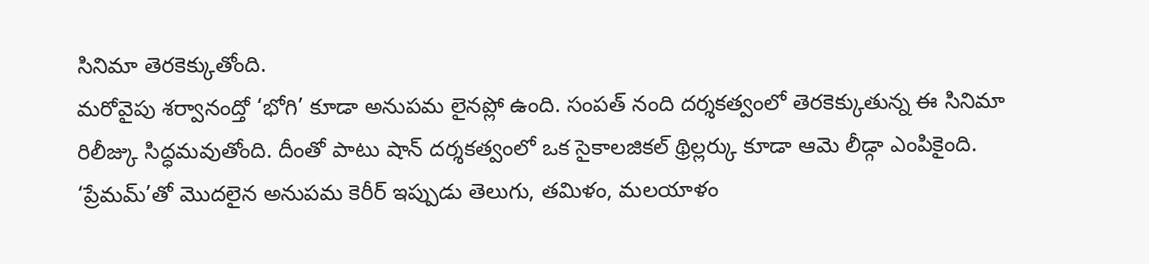సినిమా తెరకెక్కుతోంది.
మరోవైపు శర్వానంద్తో ‘భోగి’ కూడా అనుపమ లైనప్లో ఉంది. సంపత్ నంది దర్శకత్వంలో తెరకెక్కుతున్న ఈ సినిమా రిలీజ్కు సిద్ధమవుతోంది. దీంతో పాటు షాన్ దర్శకత్వంలో ఒక సైకాలజికల్ థ్రిల్లర్కు కూడా ఆమె లీడ్గా ఎంపికైంది. ‘ప్రేమమ్’తో మొదలైన అనుపమ కెరీర్ ఇప్పుడు తెలుగు, తమిళం, మలయాళం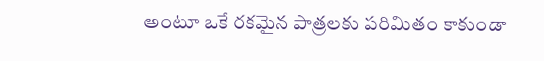అంటూ ఒకే రకమైన పాత్రలకు పరిమితం కాకుండా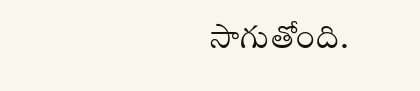సాగుతోంది.